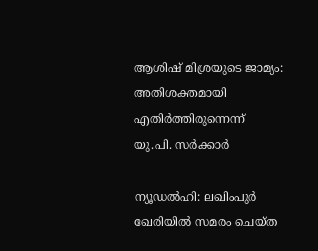ആശിഷ് മിശ്രയുടെ ജാമ്യം: അതിശക്തമായി എതിര്‍ത്തിരുന്നെന്ന് യു.പി. സര്‍ക്കാര്‍

ന്യൂഡല്‍ഹി: ലഖിംപുര്‍ ഖേരിയില്‍ സമരം ചെയ്ത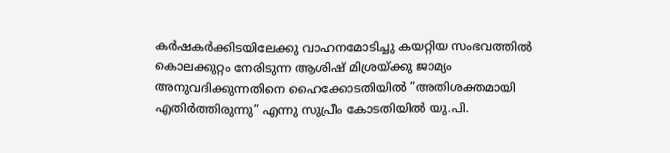കര്‍ഷകര്‍ക്കിടയിലേക്കു വാഹനമോടിച്ചു കയറ്റിയ സംഭവത്തില്‍ കൊലക്കുറ്റം നേരിടുന്ന ആശിഷ് മിശ്രയ്ക്കു ജാമ്യം അനുവദിക്കുന്നതിനെ ഹൈക്കോടതിയില്‍ ”അതിശക്തമായി എതിര്‍ത്തിരുന്നു” എന്നു സുപ്രീം കോടതിയില്‍ യു.പി.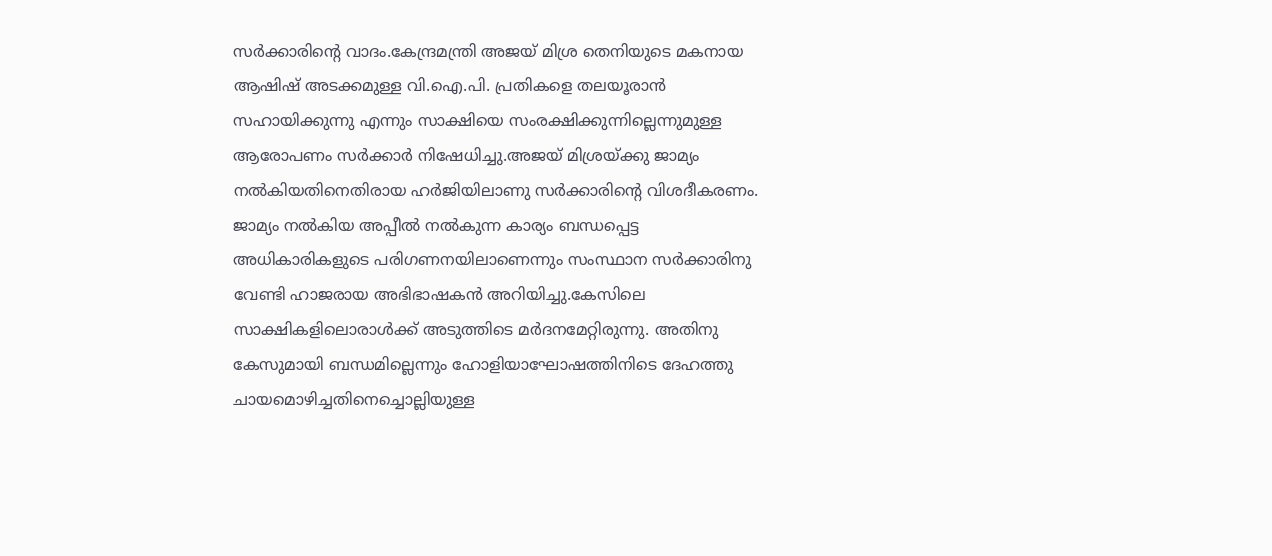സര്‍ക്കാരിന്റെ വാദം.കേന്ദ്രമന്ത്രി അജയ് മിശ്ര തെനിയുടെ മകനായ ആഷിഷ് അടക്കമുള്ള വി.ഐ.പി. പ്രതികളെ തലയൂരാന്‍ സഹായിക്കുന്നു എന്നും സാക്ഷിയെ സംരക്ഷിക്കുന്നില്ലെന്നുമുള്ള ആരോപണം സര്‍ക്കാര്‍ നിഷേധിച്ചു.അജയ് മിശ്രയ്ക്കു ജാമ്യം നല്‍കിയതിനെതിരായ ഹര്‍ജിയിലാണു സര്‍ക്കാരിന്റെ വിശദീകരണം. ജാമ്യം നല്‍കിയ അപ്പീല്‍ നല്‍കുന്ന കാര്യം ബന്ധപ്പെട്ട അധികാരികളുടെ പരിഗണനയിലാണെന്നും സംസ്ഥാന സര്‍ക്കാരിനു വേണ്ടി ഹാജരായ അഭിഭാഷകന്‍ അറിയിച്ചു.കേസിലെ സാക്ഷികളിലൊരാള്‍ക്ക് അടുത്തിടെ മര്‍ദനമേറ്റിരുന്നു. അതിനു കേസുമായി ബന്ധമില്ലെന്നും ഹോളിയാഘോഷത്തിനിടെ ദേഹത്തു ചായമൊഴിച്ചതിനെച്ചൊല്ലിയുള്ള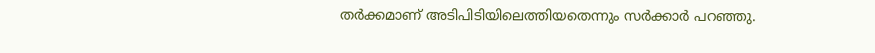തര്‍ക്കമാണ് അടിപിടിയിലെത്തിയതെന്നും സര്‍ക്കാര്‍ പറഞ്ഞു.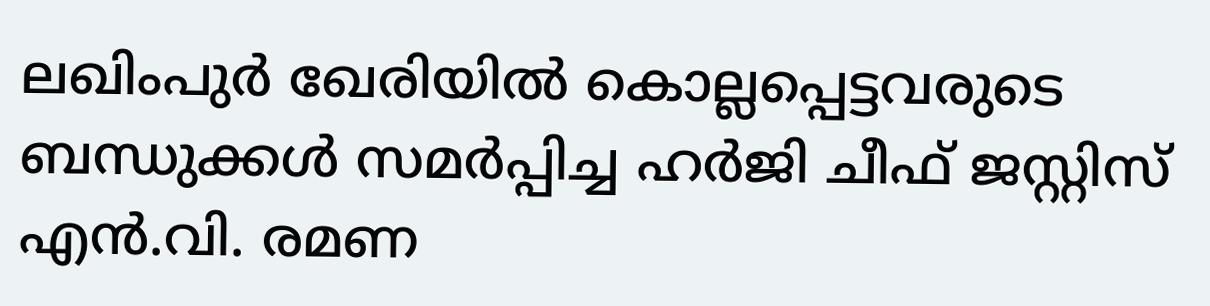ലഖിംപുര്‍ ഖേരിയില്‍ കൊല്ലപ്പെട്ടവരുടെ ബന്ധുക്കള്‍ സമര്‍പ്പിച്ച ഹര്‍ജി ചീഫ് ജസ്റ്റിസ് എന്‍.വി. രമണ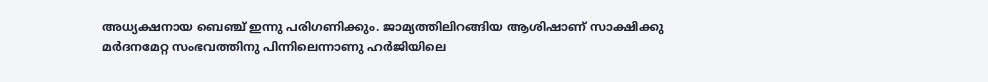അധ്യക്ഷനായ ബെഞ്ച് ഇന്നു പരിഗണിക്കും. ജാമ്യത്തിലിറങ്ങിയ ആശിഷാണ് സാക്ഷിക്കു മര്‍ദനമേറ്റ സംഭവത്തിനു പിന്നിലെന്നാണു ഹര്‍ജിയിലെ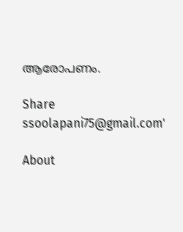ആരോപണം.

Share
ssoolapani75@gmail.com'

About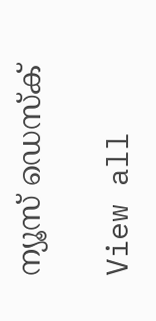ന്യൂസ് ഡെസ്ക്

View all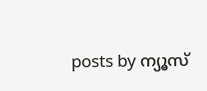posts by ന്യൂസ്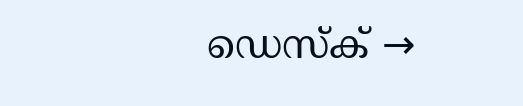ഡെസ്ക് →